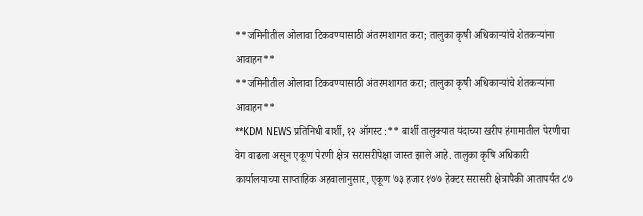**जमिनीतील ओलावा टिकवण्यासाठी अंतरमशागत करा; तालुका कृषी अधिकाऱ्यांचे शेतकऱ्यांना आवाहन**
**जमिनीतील ओलावा टिकवण्यासाठी अंतरमशागत करा; तालुका कृषी अधिकाऱ्यांचे शेतकऱ्यांना आवाहन**
**KDM NEWS प्रतिनिधी बार्शी, १२ ऑगस्ट :** बार्शी तालुक्यात यंदाच्या खरीप हंगामातील पेरणीचा वेग वाढला असून एकूण पेरणी क्षेत्र सरासरीपेक्षा जास्त झाले आहे. तालुका कृषि अधिकारी कार्यालयाच्या साप्ताहिक अहवालानुसार, एकूण ७३ हजार १७७ हेक्टर सरासरी क्षेत्रापैकी आतापर्यंत ८७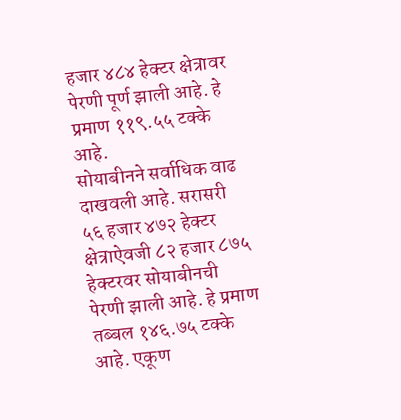हजार ४८४ हेक्टर क्षेत्रावर पेरणी पूर्ण झाली आहे. हे प्रमाण ११९.५५ टक्के आहे.
सोयाबीनने सर्वाधिक वाढ दाखवली आहे. सरासरी ५६ हजार ४७२ हेक्टर क्षेत्राऐवजी ८२ हजार ८७५ हेक्टरवर सोयाबीनची पेरणी झाली आहे. हे प्रमाण तब्बल १४६.७५ टक्के आहे. एकूण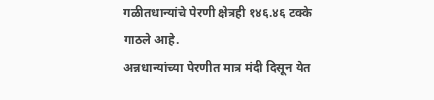गळीतधान्यांचे पेरणी क्षेत्रही १४६.४६ टक्के गाठले आहे.
अन्नधान्यांच्या पेरणीत मात्र मंदी दिसून येत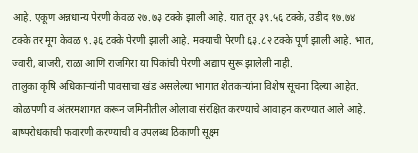आहे. एकूण अन्नधान्य पेरणी केवळ २७.७३ टक्के झाली आहे. यात तूर ३९.५६ टक्के, उडीद १७.७४ टक्के तर मूग केवळ ९.३६ टक्के पेरणी झाली आहे. मक्याची पेरणी ६३.८२ टक्के पूर्ण झाली आहे. भात, ज्वारी, बाजरी, राळा आणि राजगिरा या पिकांची पेरणी अद्याप सुरू झालेली नाही.
तालुका कृषि अधिकाऱ्यांनी पावसाचा खंड असलेल्या भागात शेतकऱ्यांना विशेष सूचना दिल्या आहेत. कोळपणी व अंतरमशागत करून जमिनीतील ओलावा संरक्षित करण्याचे आवाहन करण्यात आले आहे. बाष्परोधकाची फवारणी करण्याची व उपलब्ध ठिकाणी सूक्ष्म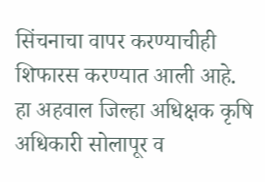सिंचनाचा वापर करण्याचीही शिफारस करण्यात आली आहे.
हा अहवाल जिल्हा अधिक्षक कृषि अधिकारी सोलापूर व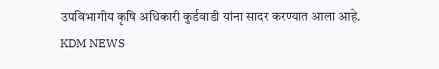उपविभागीय कृषि अधिकारी कुर्डवाडी यांना सादर करण्यात आला आहे.
KDM NEWS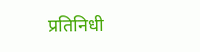प्रतिनिधी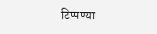टिप्पण्या